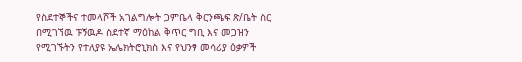የስደተኞችና ተመላሾች አገልግሎት ጋምቤላ ቅርንጫፍ ጽ/ቤት ስር በሚገኘዉ ፑኝዉዶ ስደተኛ ማዕከል ቅጥር ግቢ እና መጋዝን የሚገኙትን የተለያዩ ኤሌክትሮኒክስ እና የህንፃ መሳሪያ ዕቃዎች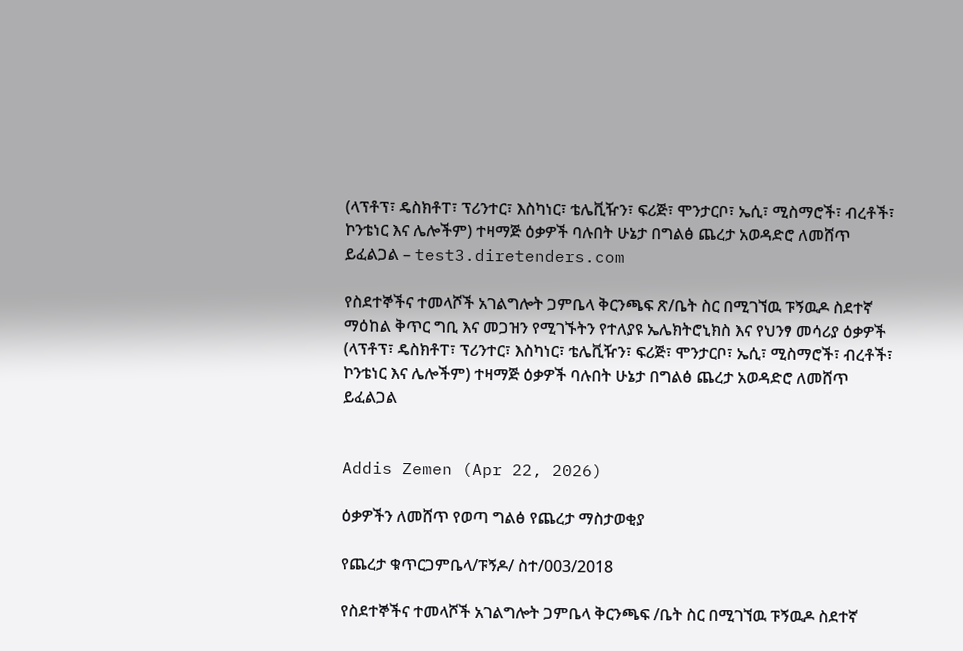(ላፕቶፕ፣ ዴስክቶፐ፣ ፕሪንተር፣ እስካነር፣ ቴሌቪዥን፣ ፍሪጅ፣ ሞንታርቦ፣ ኤሲ፣ ሚስማሮች፣ ብረቶች፣ ኮንቴነር እና ሌሎችም) ተዛማጅ ዕቃዎች ባሉበት ሁኔታ በግልፅ ጨረታ አወዳድሮ ለመሸጥ ይፈልጋል – test3.diretenders.com

የስደተኞችና ተመላሾች አገልግሎት ጋምቤላ ቅርንጫፍ ጽ/ቤት ስር በሚገኘዉ ፑኝዉዶ ስደተኛ ማዕከል ቅጥር ግቢ እና መጋዝን የሚገኙትን የተለያዩ ኤሌክትሮኒክስ እና የህንፃ መሳሪያ ዕቃዎች (ላፕቶፕ፣ ዴስክቶፐ፣ ፕሪንተር፣ እስካነር፣ ቴሌቪዥን፣ ፍሪጅ፣ ሞንታርቦ፣ ኤሲ፣ ሚስማሮች፣ ብረቶች፣ ኮንቴነር እና ሌሎችም) ተዛማጅ ዕቃዎች ባሉበት ሁኔታ በግልፅ ጨረታ አወዳድሮ ለመሸጥ ይፈልጋል


Addis Zemen (Apr 22, 2026)

ዕቃዎችን ለመሸጥ የወጣ ግልፅ የጨረታ ማስታወቂያ

የጨረታ ቁጥርጋምቤላ/ፑኝዶ/ ስተ/003/2018

የስደተኞችና ተመላሾች አገልግሎት ጋምቤላ ቅርንጫፍ /ቤት ስር በሚገኘዉ ፑኝዉዶ ስደተኛ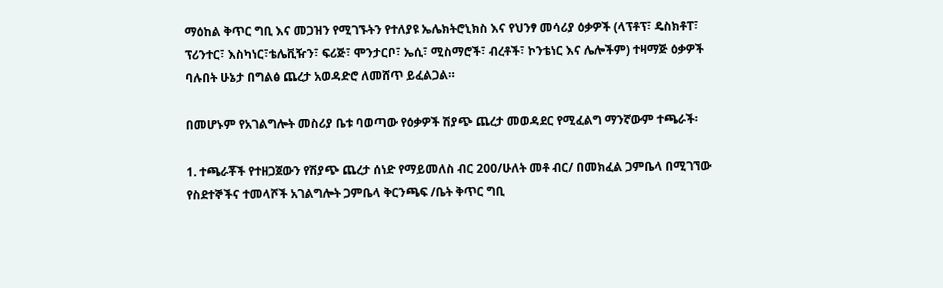ማዕከል ቅጥር ግቢ እና መጋዝን የሚገኙትን የተለያዩ ኤሌክትሮኒክስ እና የህንፃ መሳሪያ ዕቃዎች (ላፕቶፕ፣ ዴስክቶፐ፣ ፕሪንተር፣ እስካነር፣ቴሌቪዥን፣ ፍሪጅ፣ ሞንታርቦ፣ ኤሲ፣ ሚስማሮች፣ ብረቶች፣ ኮንቴነር እና ሌሎችም) ተዛማጅ ዕቃዎች ባሉበት ሁኔታ በግልፅ ጨረታ አወዳድሮ ለመሸጥ ይፈልጋል።

በመሆኑም የአገልግሎት መስሪያ ቤቱ ባወጣው የዕቃዎች ሽያጭ ጨረታ መወዳደር የሚፈልግ ማንኛውም ተጫራች፡

1. ተጫራቾች የተዘጋጀውን የሽያጭ ጨረታ ሰነድ የማይመለስ ብር 200/ሁለት መቶ ብር/ በመክፈል ጋምቤላ በሚገኘው የስደተኞችና ተመላሾች አገልግሎት ጋምቤላ ቅርንጫፍ /ቤት ቅጥር ግቢ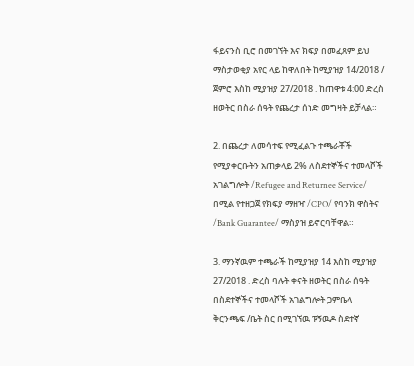ፋይናንስ ቢሮ በመገኘት እና ክፍያ በመፈጸም ይህ ማስታወቂያ አየር ላይ ከዋለበት ከሚያዝያ 14/2018 / ጀምሮ እስከ ሚያዝያ 27/2018 . ከጠዋቱ 4:00 ድረስ ዘወትር በስራ ሰዓት የጨረታ ሰነድ መግዛት ይቻላል።

2. በጨረታ ለመሳተፍ የሚፈልጉ ተጫራቾች የሚያቀርቡትን አጠቃላይ 2% ለስደተኞችና ተመላሾች አገልግሎት /Refugee and Returnee Service/ በሚል የተዘጋጀ የክፍያ ማዘዣ /CPO/ የባንክ ዋስትና /Bank Guarantee/ ማስያዝ ይኖርባቸዋል።

3. ማንኛዉም ተጫራች ከሚያዝያ 14 እስከ ሚያዝያ 27/2018 . ድረስ ባሉት ቀናት ዘወትር በስራ ሰዓት በስደተኞችና ተመላሾች አገልግሎት ጋምቤላ ቅርንጫፍ /ቤት ስር በሚገኘዉ ፑኝዉዶ ስደተኛ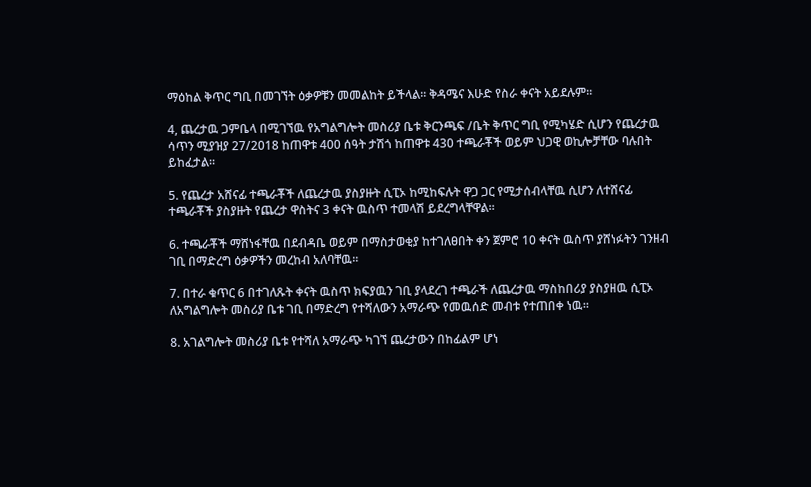ማዕከል ቅጥር ግቢ በመገኘት ዕቃዎቹን መመልከት ይችላል፡፡ ቅዳሜና እሁድ የስራ ቀናት አይደሉም።

4, ጨረታዉ ጋምቤላ በሚገኘዉ የአግልግሎት መስሪያ ቤቱ ቅርንጫፍ /ቤት ቅጥር ግቢ የሚካሄድ ሲሆን የጨረታዉ ሳጥን ሚያዝያ 27/2018 ከጠዋቱ 400 ሰዓት ታሽጎ ከጠዋቱ 430 ተጫራቾች ወይም ህጋዊ ወኪሎቻቸው ባሉበት ይከፈታል።

5. የጨረታ አሸናፊ ተጫራቾች ለጨረታዉ ያስያዙት ሲፒኦ ከሚከፍሉት ዋጋ ጋር የሚታሰብላቸዉ ሲሆን ለተሸናፊ ተጫራቾች ያስያዙት የጨረታ ዋስትና 3 ቀናት ዉስጥ ተመላሽ ይደረግላቸዋል።

6. ተጫራቾች ማሸነፋቸዉ በደብዳቤ ወይም በማስታወቂያ ከተገለፀበት ቀን ጀምሮ 10 ቀናት ዉስጥ ያሸነፉትን ገንዘብ ገቢ በማድረግ ዕቃዎችን መረከብ አለባቸዉ።

7. በተራ ቁጥር 6 በተገለጹት ቀናት ዉስጥ ክፍያዉን ገቢ ያላደረገ ተጫራች ለጨረታዉ ማስከበሪያ ያስያዘዉ ሲፒኦ ለአግልግሎት መስሪያ ቤቱ ገቢ በማድረግ የተሻለውን አማራጭ የመዉሰድ መብቱ የተጠበቀ ነዉ።

8. አገልግሎት መስሪያ ቤቱ የተሻለ አማራጭ ካገኘ ጨረታውን በከፊልም ሆነ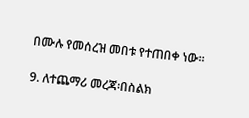በሙሉ የመሰረዝ መበቱ የተጠበቀ ነው።

9. ለተጨማሪ መረጃ፡በስልክ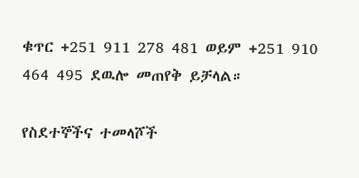ቁጥር +251 911 278 481 ወይም +251 910 464 495 ደዉሎ መጠየቅ ይቻላል።

የስደተኞችና ተመላሾች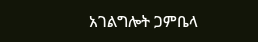አገልግሎት ጋምቤላ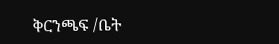ቅርንጫፍ /ቤት